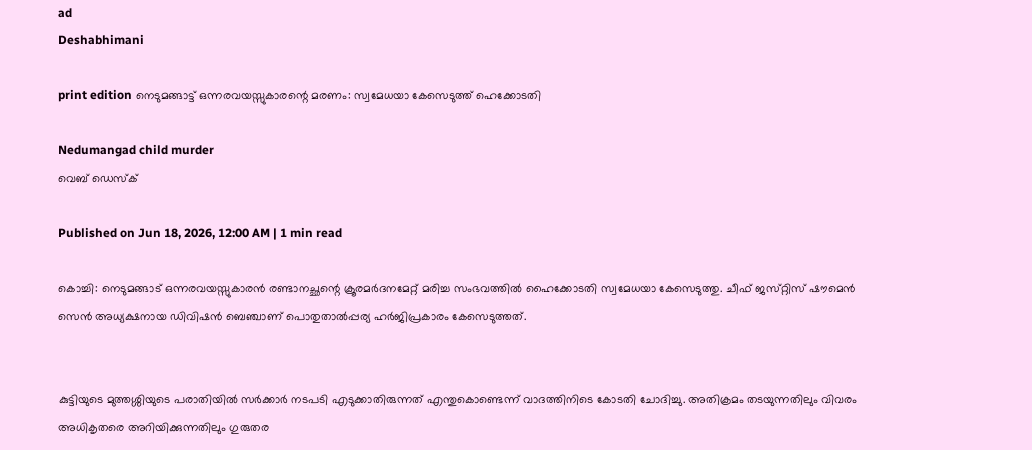ad
Deshabhimani

print edition നെടുമങ്ങാട്ട് ഒന്നരവയസ്സുകാരന്റെ മരണം: സ്വമേധയാ കേസെടുത്ത് ഹെക്കോടതി

Nedumangad child murder
വെബ് ഡെസ്ക്

Published on Jun 18, 2026, 12:00 AM | 1 min read

കൊച്ചി: നെടുമങ്ങാട് ഒന്നരവയസ്സുകാരൻ രണ്ടാനച്ഛന്റെ ക്രൂരമർദനമേറ്റ്‌ മരിച്ച സംഭവത്തിൽ ഹൈക്കോടതി സ്വമേധയാ കേസെടുത്തു. ചീഫ് ജസ്‌റ്റിസ് ഷൗമെൻ സെൻ അധ്യക്ഷനായ ഡിവിഷൻ ബെഞ്ചാണ് പൊതുതാൽപ്പര്യ ഹർജിപ്രകാരം കേസെടുത്തത്.


കുട്ടിയുടെ മുത്തശ്ശിയുടെ പരാതിയിൽ സർക്കാർ നടപടി എടുക്കാതിരുന്നത്‌ എന്തുകൊണ്ടെന്ന്‌ വാദത്തിനിടെ കോടതി ചോദിച്ചു. അതിക്രമം തടയുന്നതിലും വിവരം അധികൃതരെ അറിയിക്കുന്നതിലും ഗുരുതര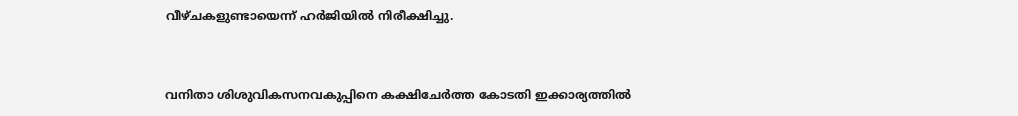വീഴ്ചകളുണ്ടായെന്ന് ഹർജിയിൽ നിരീക്ഷിച്ചു.


വനിതാ ശിശുവികസനവകുപ്പിനെ കക്ഷിചേർത്ത കോടതി ഇക്കാര്യത്തിൽ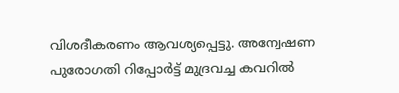വിശദീകരണം ആവശ്യപ്പെട്ടു. അന്വേഷണ പുരോഗതി റിപ്പോർട്ട് മുദ്രവച്ച കവറിൽ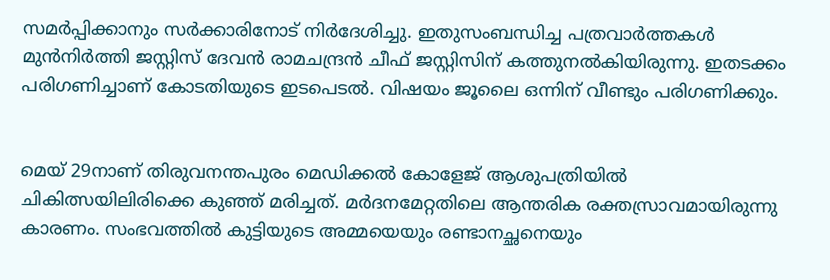സമർപ്പിക്കാനും സർക്കാരിനോട്‌ നിർദേശിച്ചു. ഇതുസംബന്ധിച്ച പത്രവാർത്തകൾ മുൻനിർത്തി ജസ്റ്റിസ് ദേവൻ രാമചന്ദ്രൻ ചീഫ് ജസ്റ്റിസിന് കത്തുനൽകിയിരുന്നു. ഇതടക്കം പരിഗണിച്ചാണ് കോടതിയുടെ ഇടപെടൽ. വിഷയം ജൂലൈ ഒന്നിന് വീണ്ടും പരിഗണിക്കും.


മെയ് 29നാണ് തിരുവനന്തപുരം മെഡിക്കൽ കോളേജ് ആശുപത്രിയിൽ ചികിത്സയിലിരിക്കെ കുഞ്ഞ് മരിച്ചത്. മർദനമേറ്റതിലെ ആന്തരിക രക്തസ്രാവമായിരുന്നു കാരണം. സംഭവത്തിൽ കുട്ടിയുടെ അമ്മയെയും രണ്ടാനച്ഛനെയും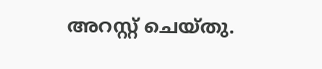അറസ്റ്റ് ചെയ്തു.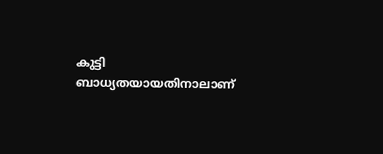കുട്ടി ബാധ്യതയായതിനാലാണ്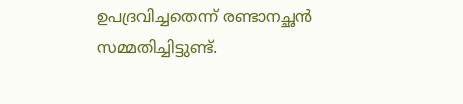ഉപദ്രവിച്ചതെന്ന് രണ്ടാനച്ഛൻ സമ്മതിച്ചിട്ടുണ്ട്.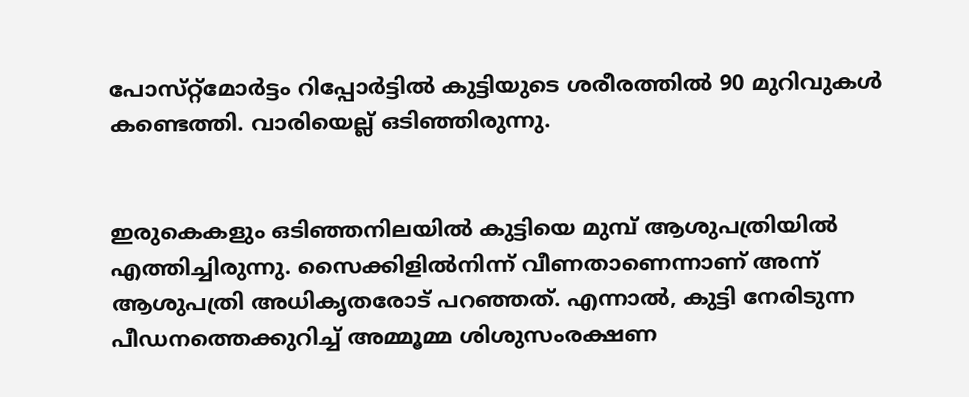പോസ്‌റ്റ്‌മോർട്ടം റിപ്പോർട്ടിൽ കുട്ടിയുടെ ശരീരത്തിൽ 90 മുറിവുകൾ കണ്ടെത്തി. വാരിയെല്ല്‌ ഒടിഞ്ഞിരുന്നു.


ഇരുകെകളും ഒടിഞ്ഞനിലയിൽ കുട്ടിയെ മുമ്പ് ആശുപത്രിയിൽ എത്തിച്ചിരുന്നു. സൈക്കിളിൽനിന്ന് വീണതാണെന്നാണ് അന്ന്‌ ആശുപത്രി അധികൃതരോട്‌ പറഞ്ഞത്. എന്നാൽ, കുട്ടി നേരിടുന്ന പീഡനത്തെക്കുറിച്ച് അമ്മൂമ്മ ശിശുസംരക്ഷണ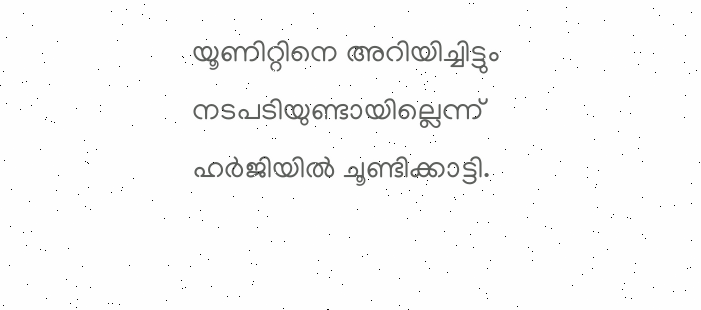യൂണിറ്റിനെ അറിയിച്ചിട്ടും നടപടിയുണ്ടായില്ലെന്ന്‌ ഹർജിയിൽ ചൂണ്ടിക്കാട്ടി.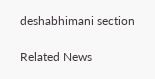deshabhimani section

Related News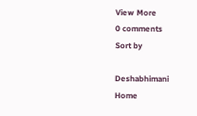View More
0 comments
Sort by

Deshabhimani
Home